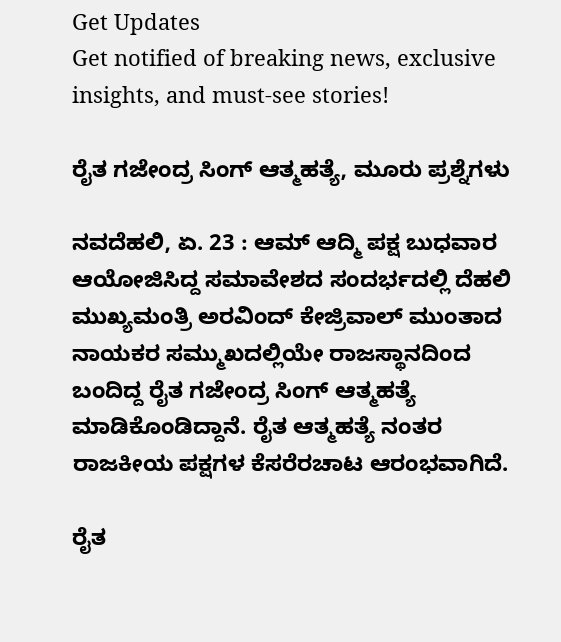Get Updates
Get notified of breaking news, exclusive insights, and must-see stories!

ರೈತ ಗಜೇಂದ್ರ ಸಿಂಗ್ ಆತ್ಮಹತ್ಯೆ, ಮೂರು ಪ್ರಶ್ನೆಗಳು

ನವದೆಹಲಿ, ಏ. 23 : ಆಮ್ ಆದ್ಮಿ ಪಕ್ಷ ಬುಧವಾರ ಆಯೋಜಿಸಿದ್ದ ಸಮಾವೇಶದ ಸಂದರ್ಭದಲ್ಲಿ ದೆಹಲಿ ಮುಖ್ಯಮಂತ್ರಿ ಅರವಿಂದ್ ಕೇಜ್ರಿವಾಲ್ ಮುಂತಾದ ನಾಯಕರ ಸಮ್ಮುಖದಲ್ಲಿಯೇ ರಾಜಸ್ಥಾನದಿಂದ ಬಂದಿದ್ದ ರೈತ ಗಜೇಂದ್ರ ಸಿಂಗ್ ಆತ್ಮಹತ್ಯೆ ಮಾಡಿಕೊಂಡಿದ್ದಾನೆ. ರೈತ ಆತ್ಮಹತ್ಯೆ ನಂತರ ರಾಜಕೀಯ ಪಕ್ಷಗಳ ಕೆಸರೆರಚಾಟ ಆರಂಭವಾಗಿದೆ.

ರೈತ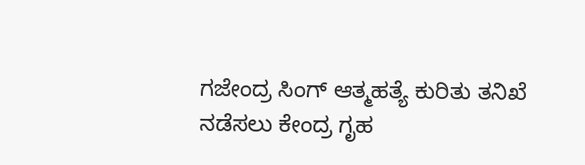ಗಜೇಂದ್ರ ಸಿಂಗ್ ಆತ್ಮಹತ್ಯೆ ಕುರಿತು ತನಿಖೆ ನಡೆಸಲು ಕೇಂದ್ರ ಗೃಹ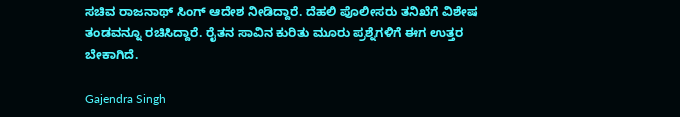ಸಚಿವ ರಾಜನಾಥ್ ಸಿಂಗ್ ಆದೇಶ ನೀಡಿದ್ದಾರೆ. ದೆಹಲಿ ಪೊಲೀಸರು ತನಿಖೆಗೆ ವಿಶೇಷ ತಂಡವನ್ನೂ ರಚಿಸಿದ್ದಾರೆ. ರೈತನ ಸಾವಿನ ಕುರಿತು ಮೂರು ಪ್ರಶ್ನೆಗಳಿಗೆ ಈಗ ಉತ್ತರ ಬೇಕಾಗಿದೆ.

Gajendra Singh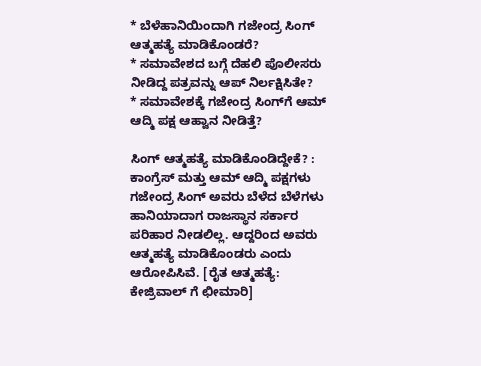* ಬೆಳೆಹಾನಿಯಿಂದಾಗಿ ಗಜೇಂದ್ರ ಸಿಂಗ್ ಆತ್ಮಹತ್ಯೆ ಮಾಡಿಕೊಂಡರೆ?
* ಸಮಾವೇಶದ ಬಗ್ಗೆ ದೆಹಲಿ ಪೊಲೀಸರು ನೀಡಿದ್ದ ಪತ್ರವನ್ನು ಆಪ್ ನಿರ್ಲಕ್ಷಿಸಿತೇ?
* ಸಮಾವೇಶಕ್ಕೆ ಗಜೇಂದ್ರ ಸಿಂಗ್‌ಗೆ ಆಮ್‌ ಆದ್ಮಿ ಪಕ್ಷ ಆಹ್ವಾನ ನೀಡಿತ್ತೆ?

ಸಿಂಗ್ ಆತ್ಮಹತ್ಯೆ ಮಾಡಿಕೊಂಡಿದ್ದೇಕೆ? : ಕಾಂಗ್ರೆಸ್ ಮತ್ತು ಆಮ್ ಆದ್ಮಿ ಪಕ್ಷಗಳು ಗಜೇಂದ್ರ ಸಿಂಗ್‌ ಅವರು ಬೆಳೆದ ಬೆಳೆಗಳು ಹಾನಿಯಾದಾಗ ರಾಜಸ್ಥಾನ ಸರ್ಕಾರ ಪರಿಹಾರ ನೀಡಲಿಲ್ಲ. ಆದ್ದರಿಂದ ಅವರು ಆತ್ಮಹತ್ಯೆ ಮಾಡಿಕೊಂಡರು ಎಂದು ಆರೋಪಿಸಿವೆ. [ರೈತ ಆತ್ಮಹತ್ಯೆ: ಕೇಜ್ರಿವಾಲ್ ಗೆ ಛೀಮಾರಿ]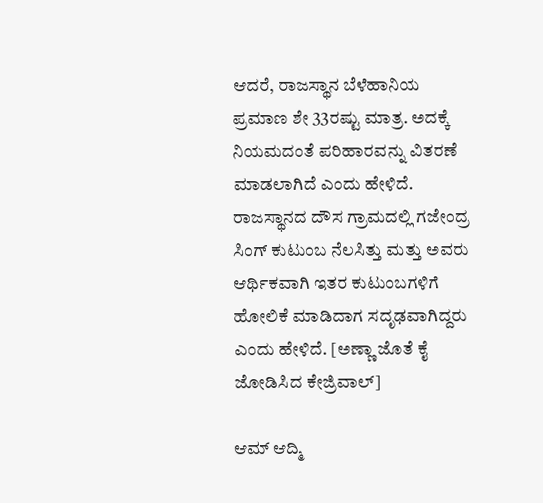ಆದರೆ, ರಾಜಸ್ಥಾನ ಬೆಳೆಹಾನಿಯ ಪ್ರಮಾಣ ಶೇ 33ರಷ್ಟು ಮಾತ್ರ. ಅದಕ್ಕೆ ನಿಯಮದಂತೆ ಪರಿಹಾರವನ್ನು ವಿತರಣೆ ಮಾಡಲಾಗಿದೆ ಎಂದು ಹೇಳಿದೆ. ರಾಜಸ್ಥಾನದ ದೌಸ ಗ್ರಾಮದಲ್ಲಿ ಗಜೇಂದ್ರ ಸಿಂಗ್ ಕುಟುಂಬ ನೆಲಸಿತ್ತು ಮತ್ತು ಅವರು ಆರ್ಥಿಕವಾಗಿ ಇತರ ಕುಟುಂಬಗಳಿಗೆ ಹೋಲಿಕೆ ಮಾಡಿದಾಗ ಸದೃಢವಾಗಿದ್ದರು ಎಂದು ಹೇಳಿದೆ. [ಅಣ್ಣಾ ಜೊತೆ ಕೈ ಜೋಡಿಸಿದ ಕೇಜ್ರಿವಾಲ್]

ಆಮ್ ಆದ್ಮಿ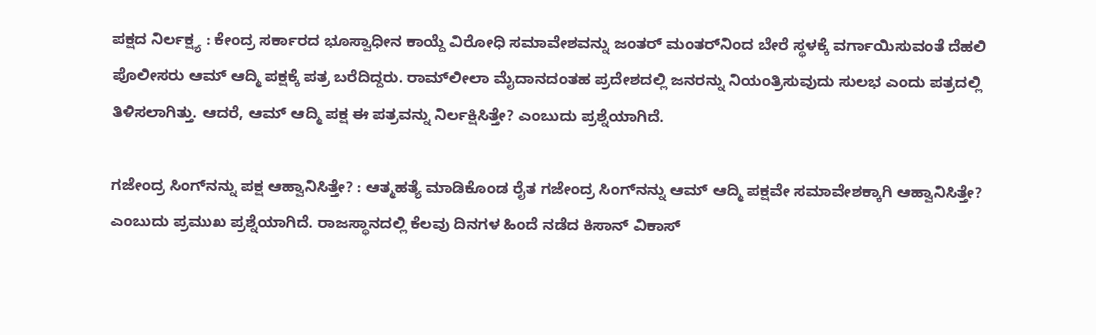ಪಕ್ಷದ ನಿರ್ಲಕ್ಷ್ಯ : ಕೇಂದ್ರ ಸರ್ಕಾರದ ಭೂಸ್ವಾಧೀನ ಕಾಯ್ದೆ ವಿರೋಧಿ ಸಮಾವೇಶವನ್ನು ಜಂತರ್‌ ಮಂತರ್‌ನಿಂದ ಬೇರೆ ಸ್ಥಳಕ್ಕೆ ವರ್ಗಾಯಿಸುವಂತೆ ದೆಹಲಿ ಪೊಲೀಸರು ಆಮ್‌ ಆದ್ಮಿ ಪಕ್ಷಕ್ಕೆ ಪತ್ರ ಬರೆದಿದ್ದರು. ರಾಮ್‌ಲೀಲಾ ಮೈದಾನದಂತಹ ಪ್ರದೇಶದಲ್ಲಿ ಜನರನ್ನು ನಿಯಂತ್ರಿಸುವುದು ಸುಲಭ ಎಂದು ಪತ್ರದಲ್ಲಿ ತಿಳಿಸಲಾಗಿತ್ತು. ಆದರೆ, ಆಮ್‌ ಆದ್ಮಿ ಪಕ್ಷ ಈ ಪತ್ರವನ್ನು ನಿರ್ಲಕ್ಷಿಸಿತ್ತೇ? ಎಂಬುದು ಪ್ರಶ್ನೆಯಾಗಿದೆ.

ಗಜೇಂದ್ರ ಸಿಂಗ್‌ನನ್ನು ಪಕ್ಷ ಆಹ್ವಾನಿಸಿತ್ತೇ? : ಆತ್ಮಹತ್ಯೆ ಮಾಡಿಕೊಂಡ ರೈತ ಗಜೇಂದ್ರ ಸಿಂಗ್‌ನನ್ನು ಆಮ್ ಆದ್ಮಿ ಪಕ್ಷವೇ ಸಮಾವೇಶಕ್ಕಾಗಿ ಆಹ್ವಾನಿಸಿತ್ತೇ? ಎಂಬುದು ಪ್ರಮುಖ ಪ್ರಶ್ನೆಯಾಗಿದೆ. ರಾಜಸ್ಥಾನದಲ್ಲಿ ಕೆಲವು ದಿನಗಳ ಹಿಂದೆ ನಡೆದ ಕಿಸಾನ್ ವಿಕಾಸ್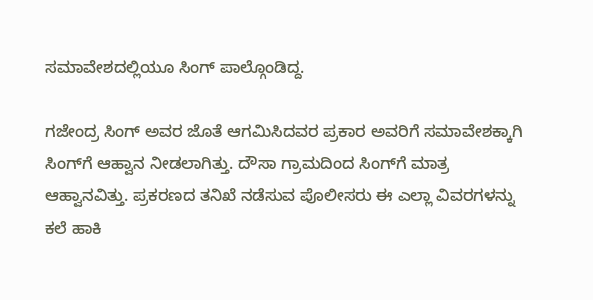ಸಮಾವೇಶದಲ್ಲಿಯೂ ಸಿಂಗ್ ಪಾಲ್ಗೊಂಡಿದ್ದ.

ಗಜೇಂದ್ರ ಸಿಂಗ್ ಅವರ ಜೊತೆ ಆಗಮಿಸಿದವರ ಪ್ರಕಾರ ಅವರಿಗೆ ಸಮಾವೇಶಕ್ಕಾಗಿ ಸಿಂಗ್‌ಗೆ ಆಹ್ವಾನ ನೀಡಲಾಗಿತ್ತು. ದೌಸಾ ಗ್ರಾಮದಿಂದ ಸಿಂಗ್‌ಗೆ ಮಾತ್ರ ಆಹ್ವಾನವಿತ್ತು. ಪ್ರಕರಣದ ತನಿಖೆ ನಡೆಸುವ ಪೊಲೀಸರು ಈ ಎಲ್ಲಾ ವಿವರಗಳನ್ನು ಕಲೆ ಹಾಕಿ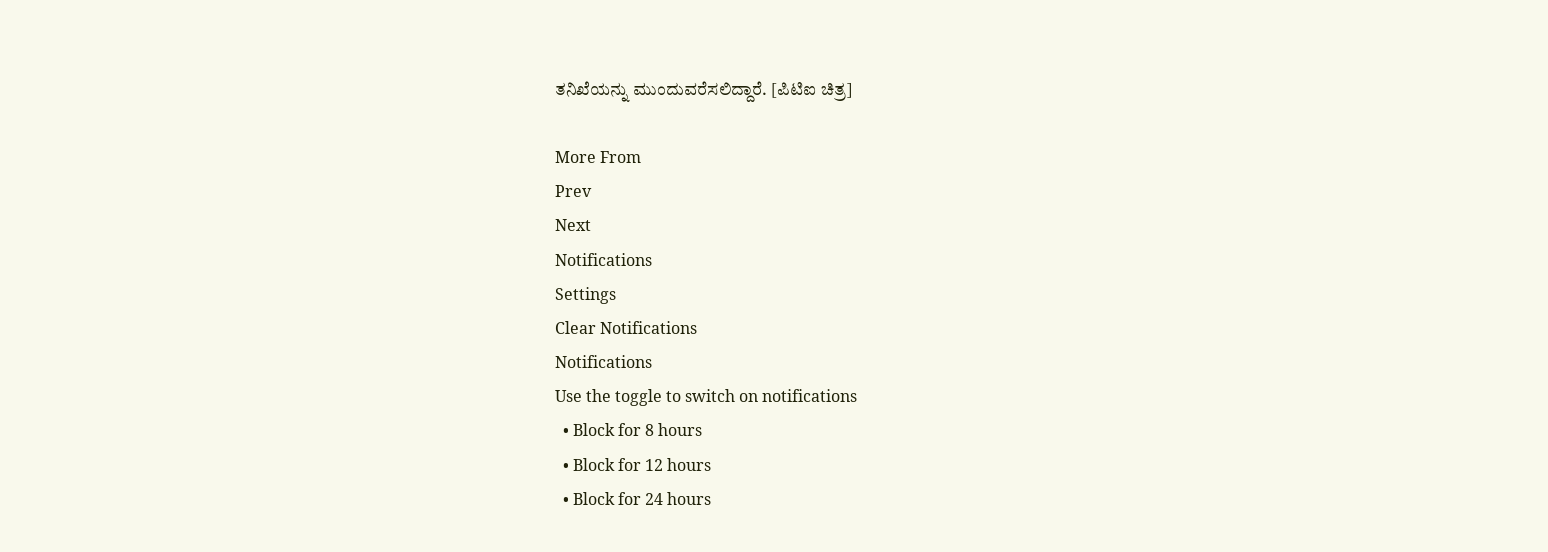ತನಿಖೆಯನ್ನು ಮುಂದುವರೆಸಲಿದ್ದಾರೆ. [ಪಿಟಿಐ ಚಿತ್ರ]

More From
Prev
Next
Notifications
Settings
Clear Notifications
Notifications
Use the toggle to switch on notifications
  • Block for 8 hours
  • Block for 12 hours
  • Block for 24 hours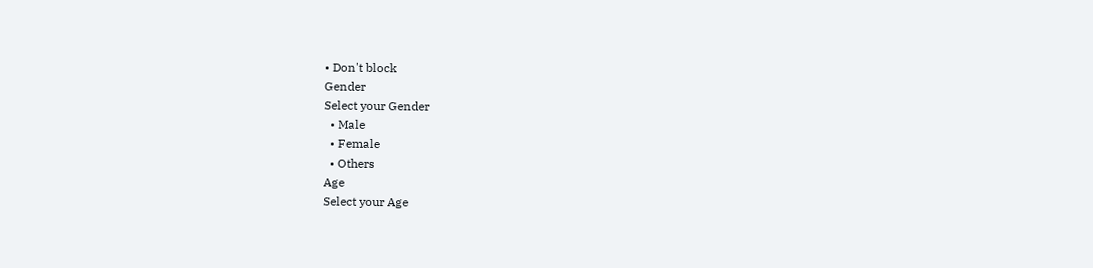• Don't block
Gender
Select your Gender
  • Male
  • Female
  • Others
Age
Select your Age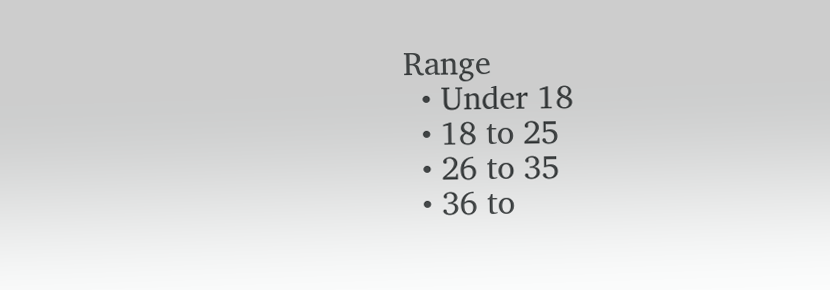Range
  • Under 18
  • 18 to 25
  • 26 to 35
  • 36 to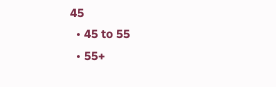45
  • 45 to 55
  • 55+